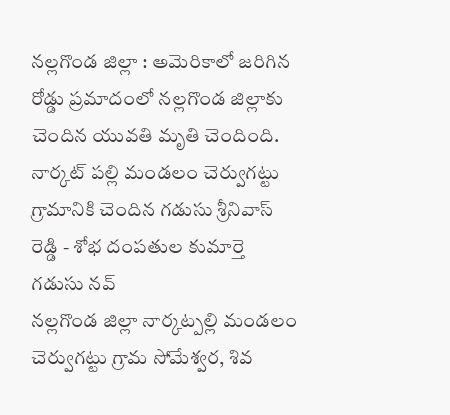నల్లగొండ జిల్లా : అమెరికాలో జరిగిన రోడ్డు ప్రమాదంలో నల్లగొండ జిల్లాకు చెందిన యువతి మృతి చెందింది. నార్కట్ పల్లి మండలం చెర్వుగట్టు గ్రామానికి చెందిన గడుసు శ్రీనివాస్ రెడ్డి - శోభ దంపతుల కుమార్తె గడుసు నవ్
నల్లగొండ జిల్లా నార్కట్పల్లి మండలం చెర్వుగట్టు గ్రామ సోమేశ్వర, శివ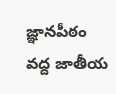జ్ఞానపీఠం వద్ద జాతీయ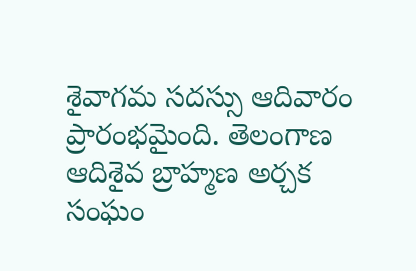శైవాగమ సదస్సు ఆదివారం ప్రారంభమైంది. తెలంగాణ ఆదిశైవ బ్రాహ్మణ అర్చక సంఘం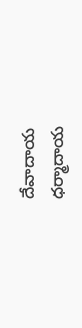దేవాదాయ ధర్మాదాయ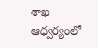శాఖ ఆధ్వర్యంలో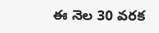ఈ నెల 30 వరక